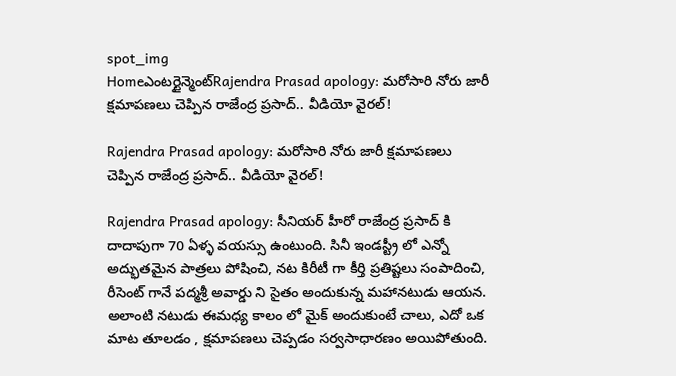spot_img
Homeఎంటర్టైన్మెంట్Rajendra Prasad apology: మరోసారి నోరు జారీ క్షమాపణలు చెప్పిన రాజేంద్ర ప్రసాద్.. వీడియో వైరల్!

Rajendra Prasad apology: మరోసారి నోరు జారీ క్షమాపణలు చెప్పిన రాజేంద్ర ప్రసాద్.. వీడియో వైరల్!

Rajendra Prasad apology: సీనియర్ హీరో రాజేంద్ర ప్రసాద్ కి దాదాపుగా 70 ఏళ్ళ వయస్సు ఉంటుంది. సినీ ఇండస్ట్రీ లో ఎన్నో అద్భుతమైన పాత్రలు పోషించి, నట కిరీటీ గా కీర్తి ప్రతిష్టలు సంపాదించి, రీసెంట్ గానే పద్మశ్రీ అవార్డు ని సైతం అందుకున్న మహానటుడు ఆయన. అలాంటి నటుడు ఈమధ్య కాలం లో మైక్ అందుకుంటే చాలు, ఎదో ఒక మాట తూలడం , క్షమాపణలు చెప్పడం సర్వసాధారణం అయిపోతుంది.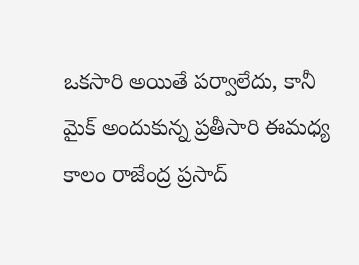ఒకసారి అయితే పర్వాలేదు, కానీ మైక్ అందుకున్న ప్రతీసారి ఈమధ్య కాలం రాజేంద్ర ప్రసాద్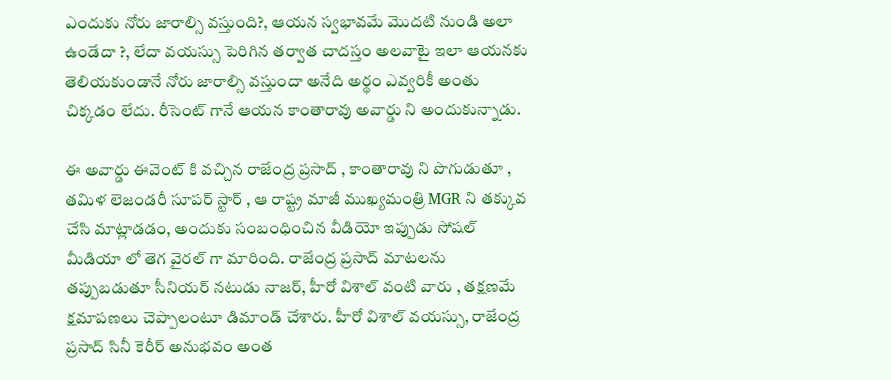ఎందుకు నోరు జారాల్సి వస్తుంది?, ఆయన స్వభావమే మొదటి నుండి అలా ఉండేదా ?, లేదా వయస్సు పెరిగిన తర్వాత చాదస్తం అలవాటై ఇలా ఆయనకు తెలియకుండానే నోరు జారాల్సి వస్తుందా అనేది అర్థం ఎవ్వరికీ అంతు చిక్కడం లేదు. రీసెంట్ గానే ఆయన కాంతారావు అవార్డు ని అందుకున్నాడు.

ఈ అవార్డు ఈవెంట్ కి వచ్చిన రాజేంద్ర ప్రసాద్ , కాంతారావు ని పొగుడుతూ , తమిళ లెజండరీ సూపర్ స్టార్ , ఆ రాష్ట్ర మాజీ ముఖ్యమంత్రి MGR ని తక్కువ చేసి మాట్లాడడం, అందుకు సంబంధించిన వీడియో ఇప్పుడు సోషల్ మీడియా లో తెగ వైరల్ గా మారింది. రాజేంద్ర ప్రసాద్ మాటలను తప్పుబడుతూ సీనియర్ నటుడు నాజర్, హీరో విశాల్ వంటి వారు , తక్షణమే క్షమాపణలు చెప్పాలంటూ డిమాండ్ చేశారు. హీరో విశాల్ వయస్సు, రాజేంద్ర ప్రసాద్ సినీ కెరీర్ అనుభవం అంత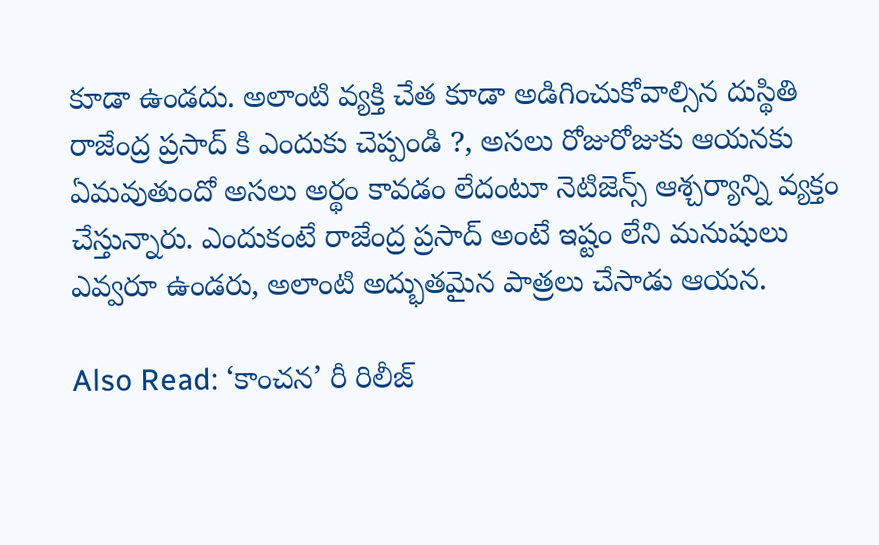కూడా ఉండదు. అలాంటి వ్యక్తి చేత కూడా అడిగించుకోవాల్సిన దుస్థితి రాజేంద్ర ప్రసాద్ కి ఎందుకు చెప్పండి ?, అసలు రోజురోజుకు ఆయనకు ఏమవుతుందో అసలు అర్థం కావడం లేదంటూ నెటిజెన్స్ ఆశ్చర్యాన్ని వ్యక్తం చేస్తున్నారు. ఎందుకంటే రాజేంద్ర ప్రసాద్ అంటే ఇష్టం లేని మనుషులు ఎవ్వరూ ఉండరు, అలాంటి అద్భుతమైన పాత్రలు చేసాడు ఆయన.

Also Read: ‘కాంచన’ రీ రిలీజ్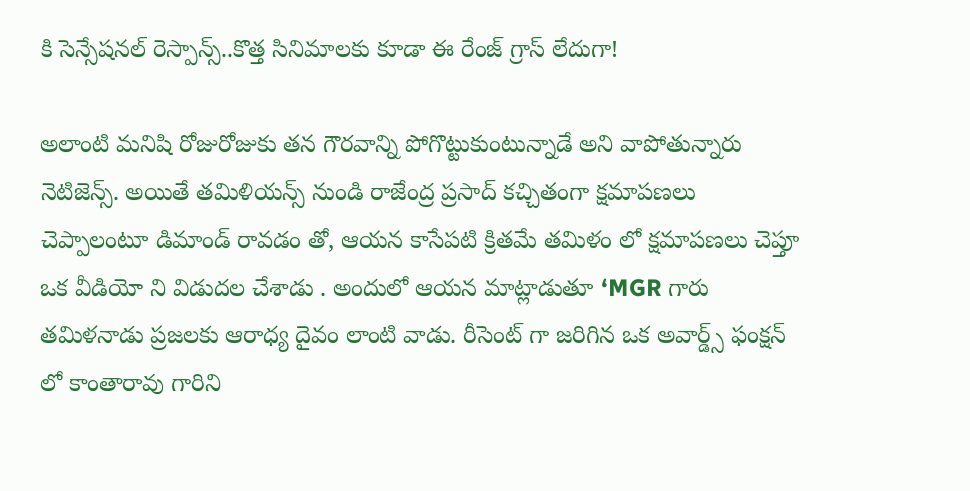కి సెన్సేషనల్ రెస్పాన్స్..కొత్త సినిమాలకు కూడా ఈ రేంజ్ గ్రాస్ లేదుగా!

అలాంటి మనిషి రోజురోజుకు తన గౌరవాన్ని పోగొట్టుకుంటున్నాడే అని వాపోతున్నారు నెటిజెన్స్. అయితే తమిళియన్స్ నుండి రాజేంద్ర ప్రసాద్ కచ్చితంగా క్షమాపణలు చెప్పాలంటూ డిమాండ్ రావడం తో, ఆయన కాసేపటి క్రితమే తమిళం లో క్షమాపణలు చెప్తూ ఒక వీడియో ని విడుదల చేశాడు . అందులో ఆయన మాట్లాడుతూ ‘MGR గారు తమిళనాడు ప్రజలకు ఆరాధ్య దైవం లాంటి వాడు. రీసెంట్ గా జరిగిన ఒక అవార్డ్స్ ఫంక్షన్ లో కాంతారావు గారిని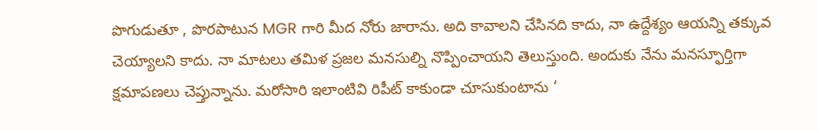పొగుడుతూ , పొరపాటున MGR గారి మీద నోరు జారాను. అది కావాలని చేసినది కాదు, నా ఉద్దేశ్యం ఆయన్ని తక్కువ చెయ్యాలని కాదు. నా మాటలు తమిళ ప్రజల మనసుల్ని నొప్పించాయని తెలుస్తుంది. అందుకు నేను మనస్ఫూర్తిగా క్షమాపణలు చెప్తున్నాను. మరోసారి ఇలాంటివి రిపీట్ కాకుండా చూసుకుంటాను ‘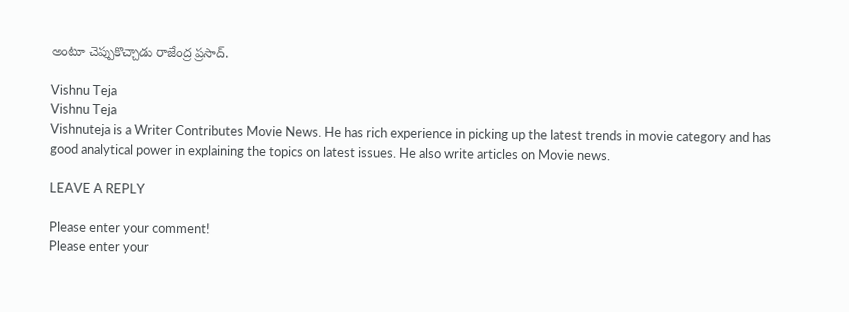అంటూ చెప్పుకొచ్చాడు రాజేంద్ర ప్రసాద్.

Vishnu Teja
Vishnu Teja
Vishnuteja is a Writer Contributes Movie News. He has rich experience in picking up the latest trends in movie category and has good analytical power in explaining the topics on latest issues. He also write articles on Movie news.

LEAVE A REPLY

Please enter your comment!
Please enter your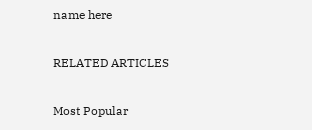name here

RELATED ARTICLES

Most Popular